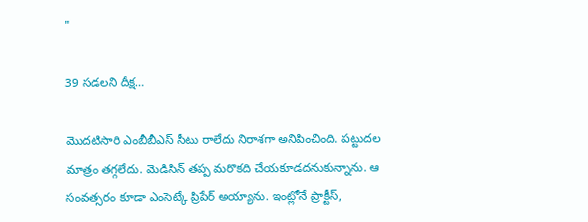"

39 సడలని దీక్ష…

మొదటిసారి ఎంబీబీఎస్ సీటు రాలేదు నిరాశగా అనిపించింది. పట్టుదల మాత్రం తగ్గలేదు. మెడిసిన్ తప్ప మరొకది చేయకూడదనుకున్నాను. ఆ సంవత్సరం కూడా ఎంసెట్కే ప్రిపేర్ అయ్యాను. ఇంట్లోనే ప్రాక్టీస్,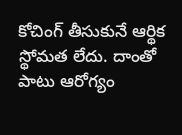కోచింగ్ తీసుకునే ఆర్థిక స్థోమత లేదు. దాంతో పాటు ఆరోగ్యం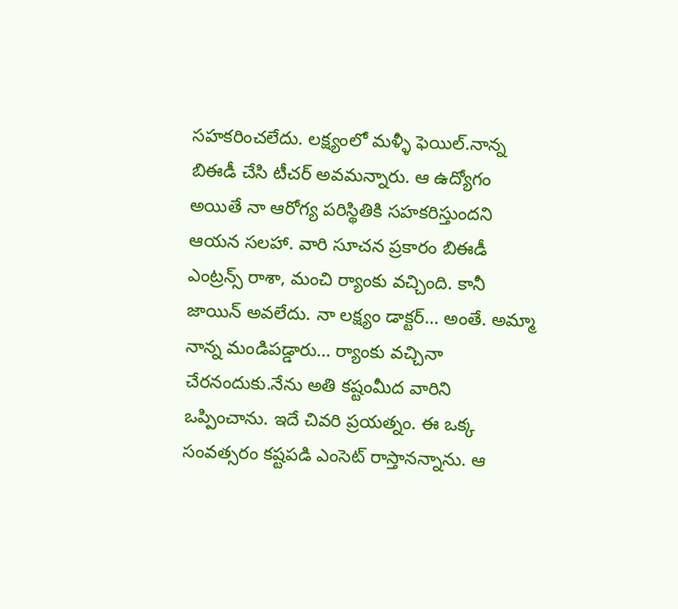సహకరించలేదు. లక్ష్యంలో మళ్ళీ ఫెయిల్.నాన్న బిఈడీ చేసి టీచర్ అవమన్నారు. ఆ ఉద్యోగం అయితే నా ఆరోగ్య పరిస్థితికి సహకరిస్తుందని ఆయన సలహా. వారి సూచన ప్రకారం బిఈడీ ఎంట్రన్స్ రాశా, మంచి ర్యాంకు వచ్చింది. కానీ జాయిన్ అవలేదు. నా లక్ష్యం డాక్టర్… అంతే. అమ్మా నాన్న మండిపడ్డారు… ర్యాంకు వచ్చినా చేరనందుకు.నేను అతి కష్టంమీద వారిని ఒప్పించాను. ఇదే చివరి ప్రయత్నం. ఈ ఒక్క సంవత్సరం కష్టపడి ఎంసెట్ రాస్తానన్నాను. ఆ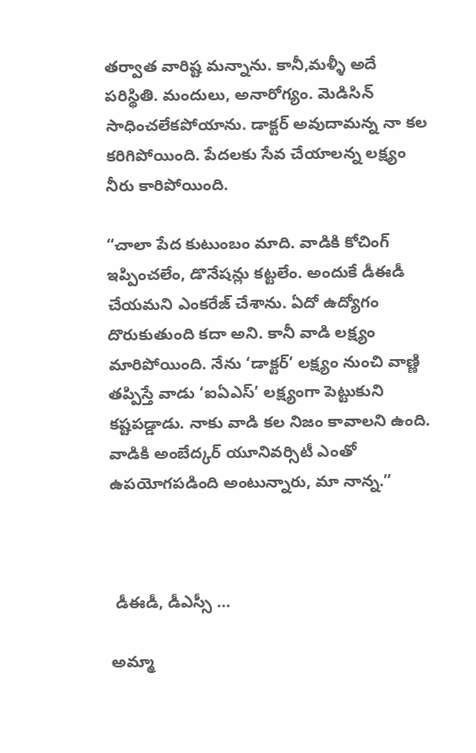తర్వాత వారిష్ట మన్నాను. కానీ,మళ్ళీ అదే పరిస్థితి. మందులు, అనారోగ్యం. మెడిసిన్ సాధించలేకపోయాను. డాక్టర్ అవుదామన్న నా కల కరిగిపోయింది. పేదలకు సేవ చేయాలన్న లక్ష్యం నీరు కారిపోయింది.

“చాలా పేద కుటుంబం మాది. వాడికి కోచింగ్ ఇప్పించలేం, డొనేషన్లు కట్టలేం. అందుకే డీఈడీ చేయమని ఎంకరేజ్ చేశాను. ఏదో ఉద్యోగం దొరుకుతుంది కదా అని. కానీ వాడి లక్ష్యం మారిపోయింది. నేను ‘డాక్టర్’ లక్ష్యం నుంచి వాణ్ణి తప్పిస్తే వాడు ‘ఐఏఎస్’ లక్ష్యంగా పెట్టుకుని కష్టపడ్డాడు. నాకు వాడి కల నిజం కావాలని ఉంది. వాడికి అంబేద్కర్ యూనివర్సిటీ ఎంతో ఉపయోగపడింది అంటున్నారు, మా నాన్న.”



 డీఈడీ, డీఎస్సీ …

అమ్మా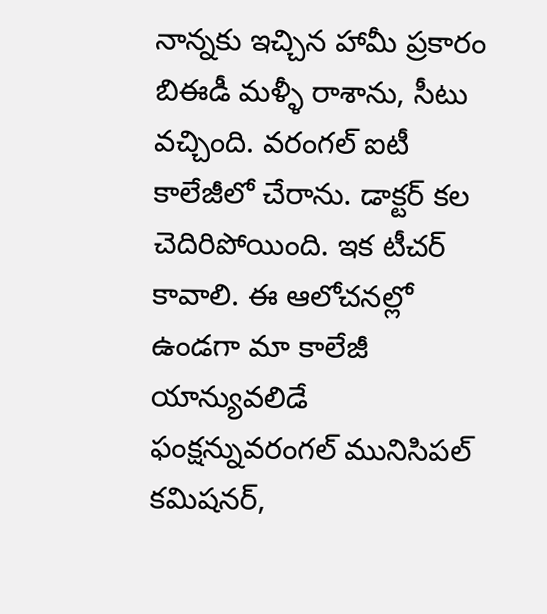నాన్నకు ఇచ్చిన హామీ ప్రకారం బిఈడీ మళ్ళీ రాశాను, సీటు వచ్చింది. వరంగల్ ఐటీ కాలేజీలో చేరాను. డాక్టర్ కల చెదిరిపోయింది. ఇక టీచర్ కావాలి. ఈ ఆలోచనల్లో ఉండగా మా కాలేజీ యాన్యువలిడే ఫంక్షన్నువరంగల్ మునిసిపల్ కమిషనర్,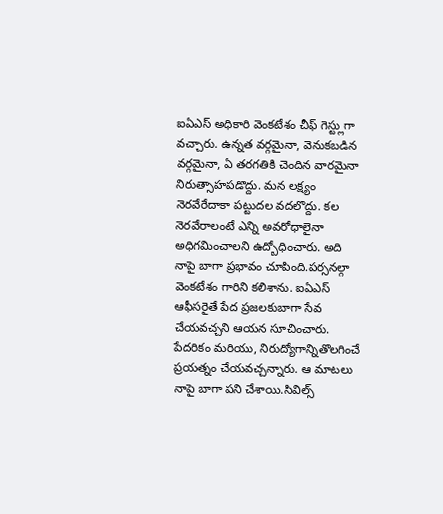ఐఏఎస్ అధికారి వెంకటేశం చీఫ్ గెస్ట్లుగా వచ్చారు. ఉన్నత వర్గమైనా, వెనుకబడిన వర్గమైనా, ఏ తరగతికి చెందిన వారమైనా నిరుత్సాహపడొద్దు. మన లక్ష్యం నెరవేరేదాకా పట్టుదల వదలొద్దు. కల నెరవేరాలంటే ఎన్ని అవరోధాలైనా అధిగమించాలని ఉద్బోధించారు. అది నాపై బాగా ప్రభావం చూపింది.పర్సనల్గా వెంకటేశం గారిని కలిశాను. ఐఏఎస్ ఆఫీసరైతే పేద ప్రజలకుబాగా సేవ చేయవచ్చని ఆయన సూచించారు. పేదరికం మరియు, నిరుద్యోగాన్నితొలగించే ప్రయత్నం చేయవచ్చన్నారు. ఆ మాటలు నాపై బాగా పని చేశాయి.సివిల్స్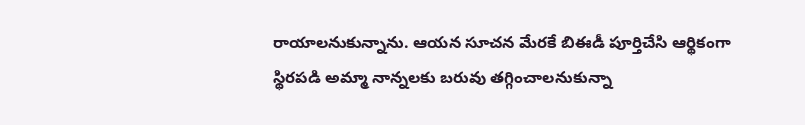రాయాలనుకున్నాను. ఆయన సూచన మేరకే బిఈడీ పూర్తిచేసి ఆర్థికంగా స్థిరపడి అమ్మా నాన్నలకు బరువు తగ్గించాలనుకున్నా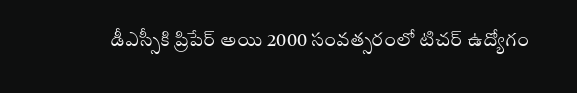డీఎస్సీకి ప్రిపేర్ అయి 2000 సంవత్సరంలో టిచర్ ఉద్యోగం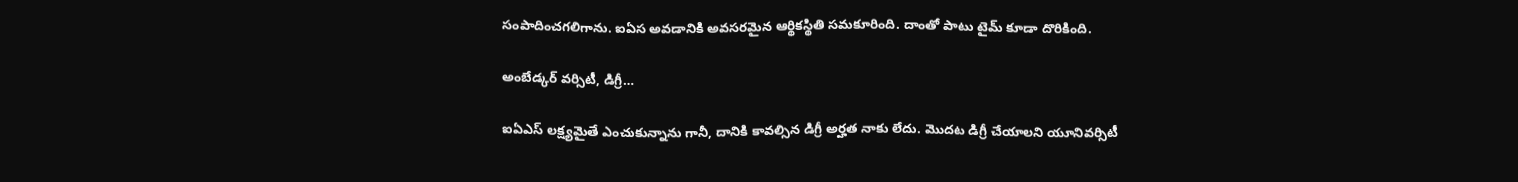సంపాదించగలిగాను. ఐఏస అవడానికి అవసరమైన ఆర్థికస్థితి సమకూరింది. దాంతో పాటు టైమ్ కూడా దొరికింది.

అంబేడ్కర్ వర్సిటీ, డిగ్రీ…

ఐఏఎస్ లక్ష్యమైతే ఎంచుకున్నాను గానీ, దానికి కావల్సిన డిగ్రీ అర్హత నాకు లేదు. మొదట డిగ్రీ చేయాలని యూనివర్సిటీ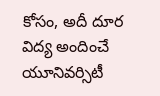కోసం, అదీ దూర విద్య అందించే యూనివర్సిటీ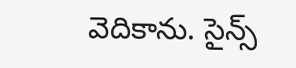వెదికాను. సైన్స్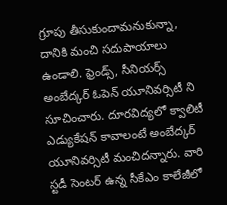గ్రూపు తీసుకుందామనుకున్నా, దానికి మంచి సదుపాయాలు ఉండాలి. ఫ్రెండ్స్, సీనియర్స్ అంబేద్కర్ ఓపెన్ యూనివర్సిటీ ని సూచించారు. దూరవిద్యలో క్వాలిటీ ఎడ్యుకేషన్ కావాలంటే అంబేద్కర్ యూనివర్సిటీ మంచిదన్నారు. వారి స్టడీ సెంటర్ ఉన్న సీకేఎం కాలేజీలో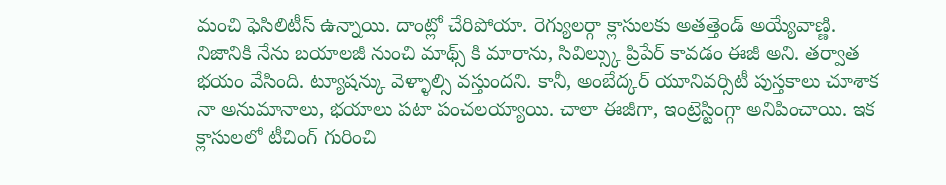మంచి ఫెసిలిటీస్ ఉన్నాయి. దాంట్లో చేరిపోయా. రెగ్యులర్గా క్లాసులకు అతత్తెండ్ అయ్యేవాణ్ణి. నిజానికి నేను బయాలజీ నుంచి మాథ్స్ కి మారాను, సివిల్స్కు ప్రిపేర్ కావడం ఈజీ అని. తర్వాత భయం వేసింది. ట్యూషన్కు వెళ్ళాల్సి వస్తుందని. కానీ, అంబేద్కర్ యూనివర్సిటీ పుస్తకాలు చూశాక నా అనుమానాలు, భయాలు పటా పంచలయ్యాయి. చాలా ఈజీగా, ఇంట్రెస్టింగ్గా అనిపించాయి. ఇక క్లాసులలో టీచింగ్ గురించి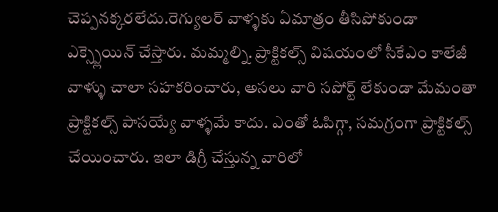చెప్పనక్కరలేదు.రెగ్యులర్ వాళ్ళకు ఏమాత్రం తీసిపోకుండా ఎక్స్ప్లెయిన్ చేస్తారు. మమ్మల్ని. ప్రాక్టికల్స్ విషయంలో సీకేఎం కాలేజీ వాళ్ళు చాలా సహకరించారు, అసలు వారి సపోర్ట్ లేకుండా మేమంతా ప్రాక్టికల్స్ పాసయ్యే వాళ్ళమే కాదు. ఎంతో ఓపిగ్గా, సమగ్రంగా ప్రాక్టికల్స్ చేయించారు. ఇలా డిగ్రీ చేస్తున్న వారిలో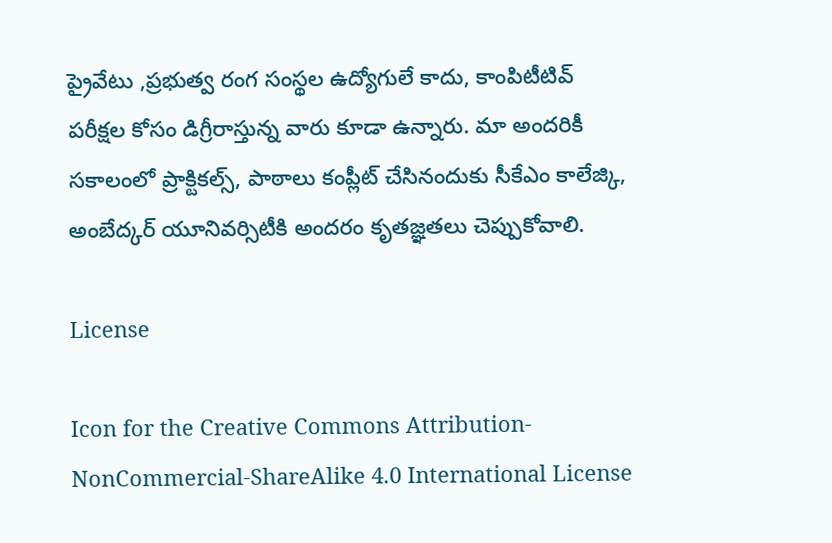ప్రైవేటు ,ప్రభుత్వ రంగ సంస్థల ఉద్యోగులే కాదు, కాంపిటీటివ్ పరీక్షల కోసం డిగ్రీరాస్తున్న వారు కూడా ఉన్నారు. మా అందరికీ సకాలంలో ప్రాక్టికల్స్, పాఠాలు కంప్లీట్ చేసినందుకు సీకేఎం కాలేజ్కి, అంబేద్కర్ యూనివర్సిటీకి అందరం కృతజ్ఞతలు చెప్పుకోవాలి.

License

Icon for the Creative Commons Attribution-NonCommercial-ShareAlike 4.0 International License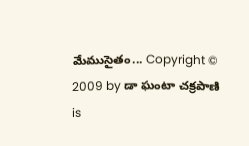మేముసైతం... Copyright © 2009 by డా ఘంటా చక్రపాణి is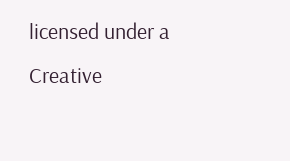licensed under a Creative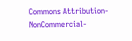Commons Attribution-NonCommercial-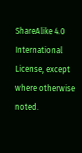ShareAlike 4.0 International License, except where otherwise noted.